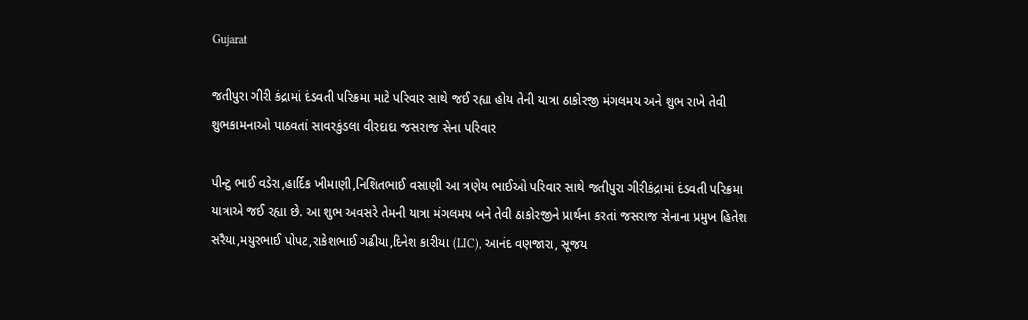Gujarat

જતીપુરા ગીરી કંદ્રામાં દંડવતી પરિક્રમા માટે પરિવાર સાથે જઈ રહ્યા હોય તેની યાત્રા ઠાકોરજી મંગલમય અને શુભ રાખે તેવી શુભકામનાઓ પાઠવતાં સાવરકુંડલા વીરદાદા જસરાજ સેના પરિવાર

પીન્ટુ ભાઈ વડેરા,હાર્દિક ખીમાણી,નિશિતભાઈ વસાણી આ ત્રણેય ભાઈઓ પરિવાર સાથે જતીપુરા ગીરીકંદ્રામાં દંડવતી પરિક્રમા યાત્રાએ જઈ રહ્યા છે. આ શુભ અવસરે તેમની યાત્રા મંગલમય બને તેવી ઠાકોરજીને પ્રાર્થના કરતાં જસરાજ સેનાના પ્રમુખ હિતેશ સરૈયા,મયુરભાઈ પોપટ,રાકેશભાઈ ગઢીયા,દિનેશ કારીયા (LIC), આનંદ વણજારા, સૂજય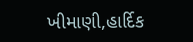ખીમાણી,હાર્દિક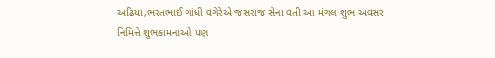અઢિયા,ભરતભાઈ ગાંધી વગેરેએ જસરાજ સેના વતી આ મંગલ શુભ અવસર નિમિત્તે શુભકામનાઓ પણ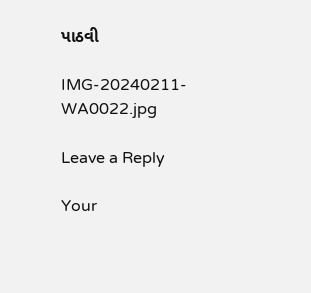પાઠવી

IMG-20240211-WA0022.jpg

Leave a Reply

Your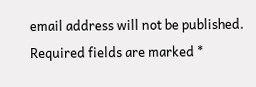email address will not be published. Required fields are marked *